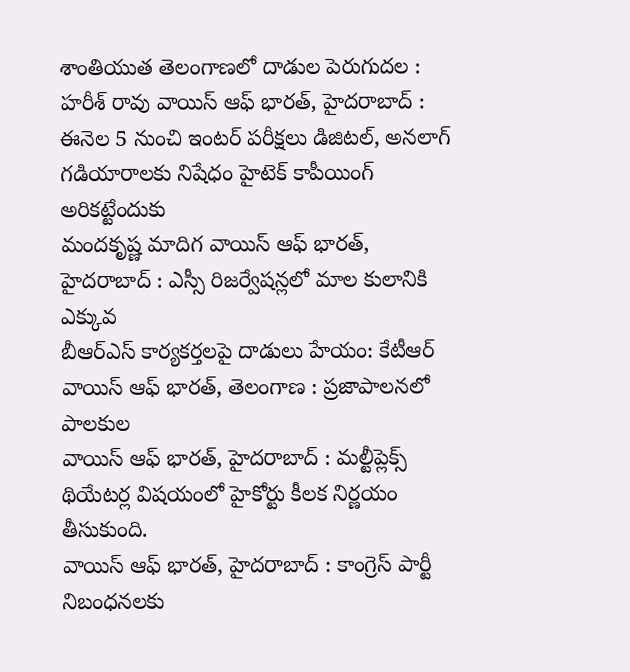శాంతియుత తెలంగాణలో దాడుల పెరుగుదల : హరీశ్ రావు వాయిస్ ఆఫ్ భారత్, హైదరాబాద్ :
ఈనెల 5 నుంచి ఇంటర్ పరీక్షలు డిజిటల్, అనలాగ్ గడియారాలకు నిషేధం హైటెక్ కాపీయింగ్ అరికట్టేందుకు
మందకృష్ణ మాదిగ వాయిస్ ఆఫ్ భారత్, హైదరాబాద్ : ఎస్సీ రిజర్వేషన్లలో మాల కులానికి ఎక్కువ
బీఆర్ఎస్ కార్యకర్తలపై దాడులు హేయం: కేటీఆర్ వాయిస్ ఆఫ్ భారత్, తెలంగాణ : ప్రజాపాలనలో పాలకుల
వాయిస్ ఆఫ్ భారత్, హైదరాబాద్ : మల్టీప్లెక్స్ థియేటర్ల విషయంలో హైకోర్టు కీలక నిర్ణయం తీసుకుంది.
వాయిస్ ఆఫ్ భారత్, హైదరాబాద్ : కాంగ్రెస్ పార్టీ నిబంధనలకు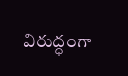విరుద్ధంగా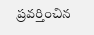ప్రవర్తించిన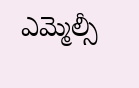ఎమ్మెల్సీ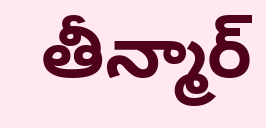తీన్మార్